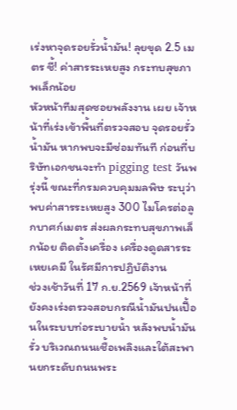เร่งหาจุดรอยรั่วน้ำมัน! ลุยขุด 2.5 เมตร ชี้! ค่าสารระเหยสูง กระทบสุขภาพเล็กน้อย
หัวหน้าทีมสุดซอยพลังงาน เผย เจ้าหน้าที่เร่งเข้าพื้นที่ตรวจสอบ จุดรอยรั่วน้ำมัน หากพบจะมีซ่อมทันที ก่อนที่บริษัทเอกชนจะทำ pigging test วันพรุ่งนี้ ขณะที่กรมควบคุมมลพิษ ระบุว่า พบค่าสารระเหยสูง 300 ไมโครต่อลูกบาศก์เมตร ส่งผลกระทบสุขภาพเล็กน้อย ติดตั้งเครื่อง เครื่องดูดสารระเหยเคมี ในรัศมีการปฏิบัติงาน
ช่วงเช้าวันที่ 17 ก.ย.2569 เจ้าหน้าที่ยังคงเร่งตรวจสอบกรณีน้ำมันปนเปื้อนในระบบท่อระบายน้ำ หลังพบน้ำมันรั่ว บริเวณถนนเชื้อเพลิงและใต้สะพานยกระดับถนนพระ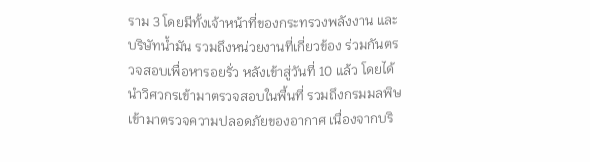ราม 3 โดยมีทั้งเจ้าหน้าที่ของกระทรวงพลังงาน และบริษัทน้ำมัน รวมถึงหน่วยงานที่เกี่ยวข้อง ร่วมกันตรวจสอบเพื่อหารอยรั่ว หลังเข้าสู่วันที่ 10 แล้ว โดยได้นำวิศวกรเข้ามาตรวจสอบในพื้นที่ รวมถึงกรมมลพิษ เข้ามาตรวจความปลอดภัยของอากาศ เนื่องจากบริ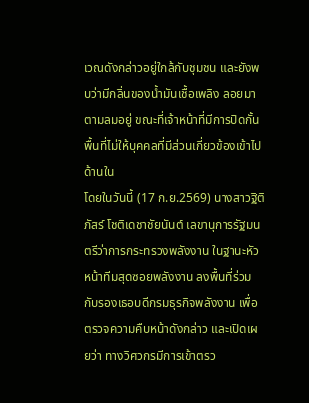เวณดังกล่าวอยู่ใกล้กับชุมชน และยังพบว่ามีกลิ่นของน้ำมันเชื้อเพลิง ลอยมาตามลมอยู่ ขณะที่เจ้าหน้าที่มีการปิดกั้นพื้นที่ไม่ให้บุคคลที่มีส่วนเกี่ยวข้องเข้าไปด้านใน
โดยในวันนี้ (17 ก.ย.2569) นางสาวฐิติภัสร์ โชติเดชาชัยนันต์ เลขานุการรัฐมนตรีว่าการกระทรวงพลังงาน ในฐานะหัวหน้าทีมสุดซอยพลังงาน ลงพื้นที่ร่วมกับรองเธอบดีกรมธุรกิจพลังงาน เพื่อตรวจความคืบหน้าดังกล่าว และเปิดเผยว่า ทางวิศวกรมีการเข้าตรว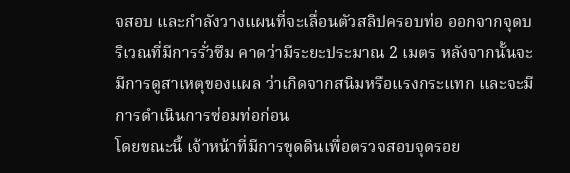จสอบ และกำลังวางแผนที่จะเลื่อนตัวสลิปครอบท่อ ออกจากจุดบริเวณที่มีการรั่วซึม คาดว่ามีระยะประมาณ 2 เมตร หลังจากนั้นจะมีการดูสาเหตุของแผล ว่าเกิดจากสนิมหรือแรงกระแทก และจะมีการดำเนินการซ่อมท่อก่อน
โดยขณะนี้ เจ้าหน้าที่มีการขุดดินเพื่อตรวจสอบจุดรอย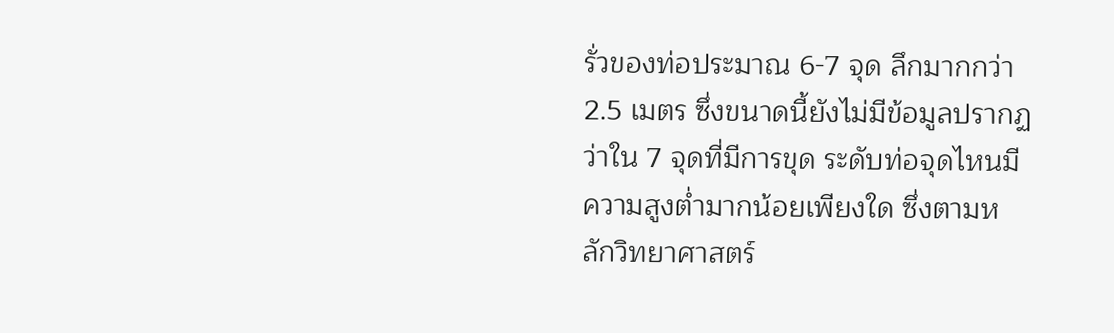รั่วของท่อประมาณ 6-7 จุด ลึกมากกว่า 2.5 เมตร ซึ่งขนาดนี้ยังไม่มีข้อมูลปรากฏว่าใน 7 จุดที่มีการขุด ระดับท่อจุดไหนมีความสูงต่ำมากน้อยเพียงใด ซึ่งตามหลักวิทยาศาสตร์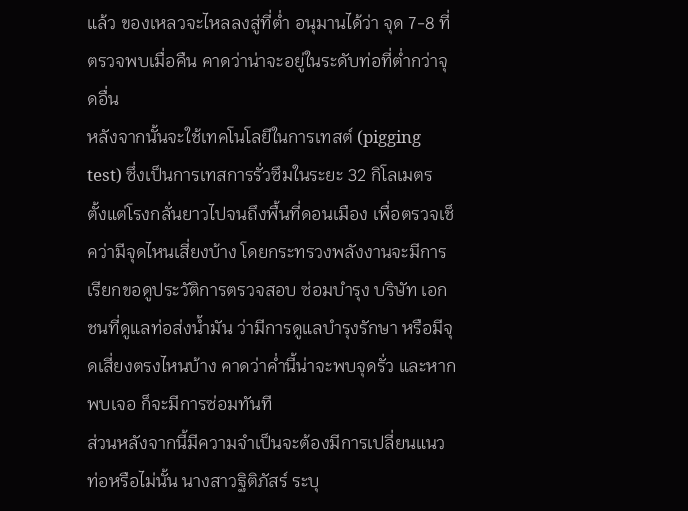แล้ว ของเหลวจะไหลลงสู่ที่ต่ำ อนุมานได้ว่า จุด 7-8 ที่ตรวจพบเมื่อคืน คาดว่าน่าจะอยู่ในระดับท่อที่ต่ำกว่าจุดอื่น
หลังจากนั้นจะใช้เทคโนโลยีในการเทสต์ (pigging test) ซึ่งเป็นการเทสการรั่วซึมในระยะ 32 กิโลเมตร ตั้งแต่โรงกลั่นยาวไปจนถึงพื้นที่ดอนเมือง เพื่อตรวจเช็คว่ามีจุดไหนเสี่ยงบ้าง โดยกระทรวงพลังงานจะมีการเรียกขอดูประวัติการตรวจสอบ ซ่อมบำรุง บริษัท เอกชนที่ดูแลท่อส่งน้ำมัน ว่ามีการดูแลบำรุงรักษา หรือมีจุดเสี่ยงตรงไหนบ้าง คาดว่าค่ำนี้น่าจะพบจุดรั่ว และหากพบเจอ ก็จะมีการซ่อมทันที
ส่วนหลังจากนี้มีความจำเป็นจะต้องมีการเปลี่ยนแนวท่อหรือไม่นั้น นางสาวฐิติภัสร์ ระบุ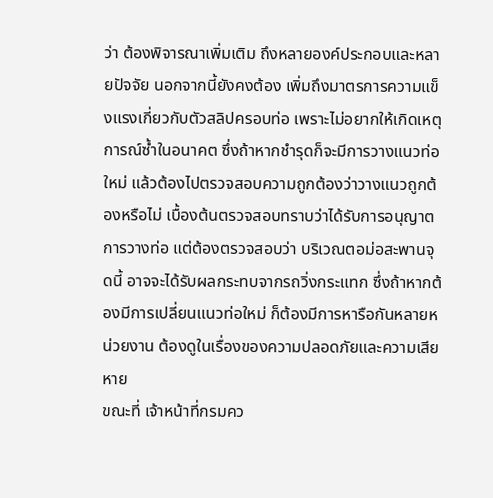ว่า ต้องพิจารณาเพิ่มเติม ถึงหลายองค์ประกอบและหลายปัจจัย นอกจากนี้ยังคงต้อง เพิ่มถึงมาตรการความแข็งแรงเกี่ยวกับตัวสลิปครอบท่อ เพราะไม่อยากให้เกิดเหตุการณ์ซ้ำในอนาคต ซึ่งถ้าหากชำรุดก็จะมีการวางแนวท่อใหม่ แล้วต้องไปตรวจสอบความถูกต้องว่าวางแนวถูกต้องหรือไม่ เบื้องต้นตรวจสอบทราบว่าได้รับการอนุญาตการวางท่อ แต่ต้องตรวจสอบว่า บริเวณตอม่อสะพานจุดนี้ อาจจะได้รับผลกระทบจากรถวิ่งกระแทก ซึ่งถ้าหากต้องมีการเปลี่ยนแนวท่อใหม่ ก็ต้องมีการหารือกันหลายหน่วยงาน ต้องดูในเรื่องของความปลอดภัยและความเสียหาย
ขณะที่ เจ้าหน้าที่กรมคว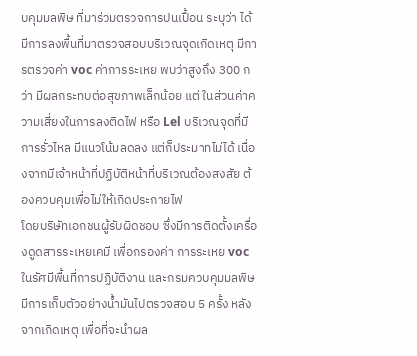บคุมมลพิษ ที่มาร่วมตรวจการปนเปื้อน ระบุว่า ได้มีการลงพื้นที่มาตรวจสอบบริเวณจุดเกิดเหตุ มีการตรวจค่า voc ค่าการระเหย พบว่าสูงถึง 300 กว่า มีผลกระทบต่อสุขภาพเล็กน้อย แต่ ในส่วนค่าความเสี่ยงในการลงติดไฟ หรือ Lel บริเวณจุดที่มีการรั่วไหล มีแนวโน้มลดลง แต่ก็ประมาทไม่ได้ เนื่องจากมีเจ้าหน้าที่ปฏิบัติหน้าที่บริเวณต้องสงสัย ต้องควบคุมเพื่อไม่ให้เกิดประกายไฟ
โดยบริษัทเอกชนผู้รับผิดชอบ ซึ่งมีการติดตั้งเครื่องดูดสารระเหยเคมี เพื่อกรองค่า การระเหย voc ในรัศมีพื้นที่การปฏิบัติงาน และกรมควบคุมมลพิษมีการเก็บตัวอย่างน้ำมันไปตรวจสอบ 5 ครั้ง หลังจากเกิดเหตุ เพื่อที่จะนำผล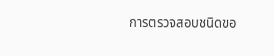การตรวจสอบชนิดขอ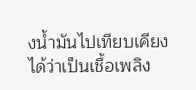งน้ำมันไปเทียบเคียงได้ว่าเป็นเชื้อเพลิง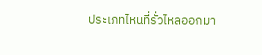ประเภทไหนที่รั่วไหลออกมา